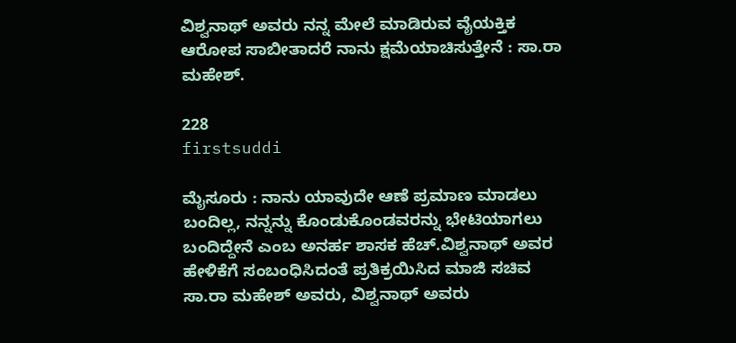ವಿಶ್ವನಾಥ್ ಅವರು ನನ್ನ ಮೇಲೆ ಮಾಡಿರುವ ವೈಯಕ್ತಿಕ ಆರೋಪ ಸಾಬೀತಾದರೆ ನಾನು ಕ್ಷಮೆಯಾಚಿಸುತ್ತೇನೆ : ಸಾ.ರಾ ಮಹೇಶ್.

228
firstsuddi

ಮೈಸೂರು : ನಾನು ಯಾವುದೇ ಆಣೆ ಪ್ರಮಾಣ ಮಾಡಲು ಬಂದಿಲ್ಲ, ನನ್ನನ್ನು ಕೊಂಡುಕೊಂಡವರನ್ನು ಭೇಟಿಯಾಗಲು ಬಂದಿದ್ದೇನೆ ಎಂಬ ಅನರ್ಹ ಶಾಸಕ ಹೆಚ್.ವಿಶ್ವನಾಥ್ ಅವರ ಹೇಳಿಕೆಗೆ ಸಂಬಂಧಿಸಿದಂತೆ ಪ್ರತಿಕ್ರಯಿಸಿದ ಮಾಜಿ ಸಚಿವ ಸಾ.ರಾ ಮಹೇಶ್ ಅವರು, ವಿಶ್ವನಾಥ್ ಅವರು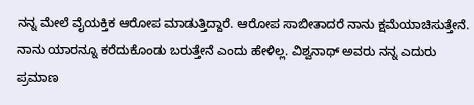ನನ್ನ ಮೇಲೆ ವೈಯಕ್ತಿಕ ಆರೋಪ ಮಾಡುತ್ತಿದ್ದಾರೆ. ಆರೋಪ ಸಾಬೀತಾದರೆ ನಾನು ಕ್ಷಮೆಯಾಚಿಸುತ್ತೇನೆ. ನಾನು ಯಾರನ್ನೂ ಕರೆದುಕೊಂಡು ಬರುತ್ತೇನೆ ಎಂದು ಹೇಳಿಲ್ಲ. ವಿಶ್ವನಾಥ್ ಅವರು ನನ್ನ ಎದುರು ಪ್ರಮಾಣ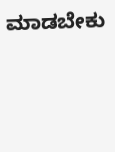ಮಾಡಬೇಕು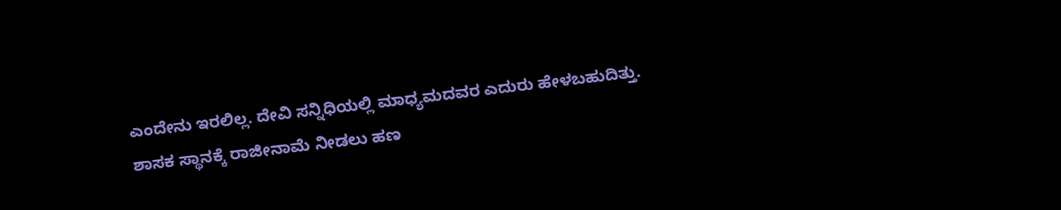ಎಂದೇನು ಇರಲಿಲ್ಲ. ದೇವಿ ಸನ್ನಿಧಿಯಲ್ಲಿ ಮಾಧ್ಯಮದವರ ಎದುರು ಹೇಳಬಹುದಿತ್ತು. ಶಾಸಕ ಸ್ಥಾನಕ್ಕೆ ರಾಜೀನಾಮೆ ನೀಡಲು ಹಣ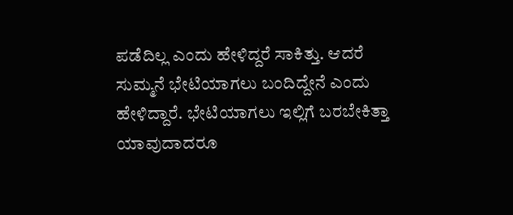ಪಡೆದಿಲ್ಲ ಎಂದು ಹೇಳಿದ್ದರೆ ಸಾಕಿತ್ತು. ಆದರೆ ಸುಮ್ಮನೆ ಭೇಟಿಯಾಗಲು ಬಂದಿದ್ದೇನೆ ಎಂದು ಹೇಳಿದ್ದಾರೆ. ಭೇಟಿಯಾಗಲು ಇಲ್ಲಿಗೆ ಬರಬೇಕಿತ್ತಾ ಯಾವುದಾದರೂ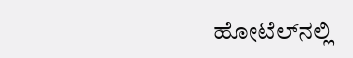ಹೋಟೆಲ್‍ನಲ್ಲಿ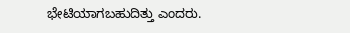ಭೇಟಿಯಾಗಬಹುದಿತ್ತು ಎಂದರು.